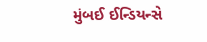મુંબઈ ઈન્ડિયન્સે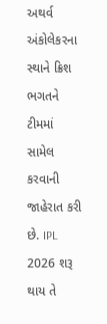અથર્વ અંકોલેકરના સ્થાને ક્રિશ ભગતને ટીમમાં સામેલ કરવાની જાહેરાત કરી છે. IPL 2026 શરૂ થાય તે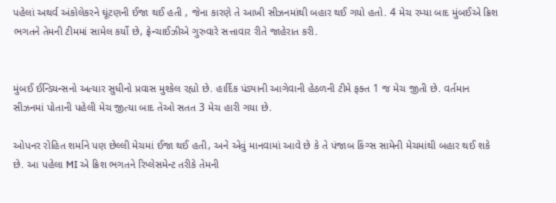પહેલાં અથર્વ અંકોલેકરને ઘૂંટણની ઈજા થઈ હતી , જેના કારણે તે આખી સીઝનમાંથી બહાર થઈ ગયો હતો. 4 મેચ રમ્યા બાદ મુંબઈએ ક્રિશ ભગતને તેમની ટીમમાં સામેલ કર્યો છે, ફ્રેન્ચાઈઝીએ ગુરુવારે સત્તાવાર રીતે જાહેરાત કરી.


મુંબઈ ઈન્ડિયન્સનો અત્યાર સુધીનો પ્રવાસ મુશ્કેલ રહ્યો છે. હાર્દિક પંડ્યાની આગેવાની હેઠળની ટીમે ફક્ત 1 જ મેચ જીતી છે. વર્તમાન સીઝનમાં પોતાની પહેલી મેચ જીત્યા બાદ તેઓ સતત 3 મેચ હારી ગયા છે.

ઓપનર રોહિત શર્માને પણ છેલ્લી મેચમાં ઈજા થઈ હતી, અને એવું માનવામાં આવે છે કે તે પંજાબ કિંગ્સ સામેની મેચમાંથી બહાર થઈ શકે છે. આ પહેલા MI એ ક્રિશ ભગતને રિપ્લેસમેન્ટ તરીકે તેમની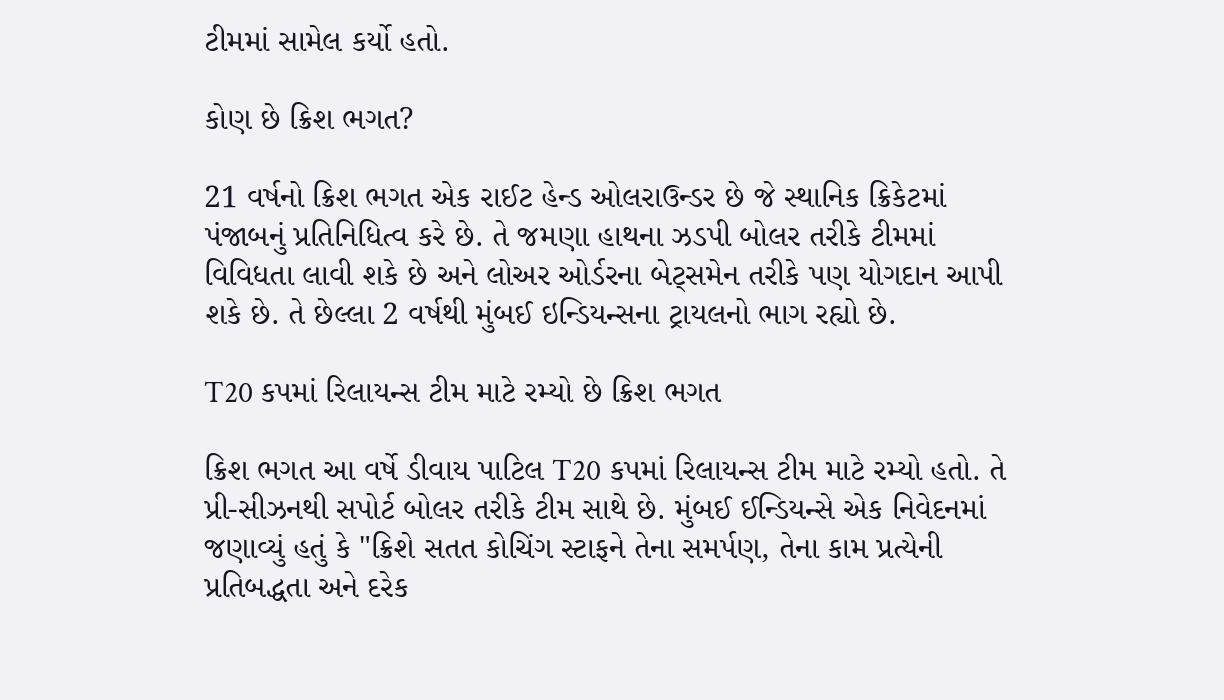ટીમમાં સામેલ કર્યો હતો.

કોણ છે ક્રિશ ભગત?

21 વર્ષનો ક્રિશ ભગત એક રાઈટ હેન્ડ ઓલરાઉન્ડર છે જે સ્થાનિક ક્રિકેટમાં પંજાબનું પ્રતિનિધિત્વ કરે છે. તે જમણા હાથના ઝડપી બોલર તરીકે ટીમમાં વિવિધતા લાવી શકે છે અને લોઅર ઓર્ડરના બેટ્સમેન તરીકે પણ યોગદાન આપી શકે છે. તે છેલ્લા 2 વર્ષથી મુંબઈ ઇન્ડિયન્સના ટ્રાયલનો ભાગ રહ્યો છે.

T20 કપમાં રિલાયન્સ ટીમ માટે રમ્યો છે ક્રિશ ભગત

ક્રિશ ભગત આ વર્ષે ડીવાય પાટિલ T20 કપમાં રિલાયન્સ ટીમ માટે રમ્યો હતો. તે પ્રી-સીઝનથી સપોર્ટ બોલર તરીકે ટીમ સાથે છે. મુંબઈ ઈન્ડિયન્સે એક નિવેદનમાં જણાવ્યું હતું કે "ક્રિશે સતત કોચિંગ સ્ટાફને તેના સમર્પણ, તેના કામ પ્રત્યેની પ્રતિબદ્ધતા અને દરેક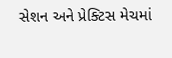સેશન અને પ્રેક્ટિસ મેચમાં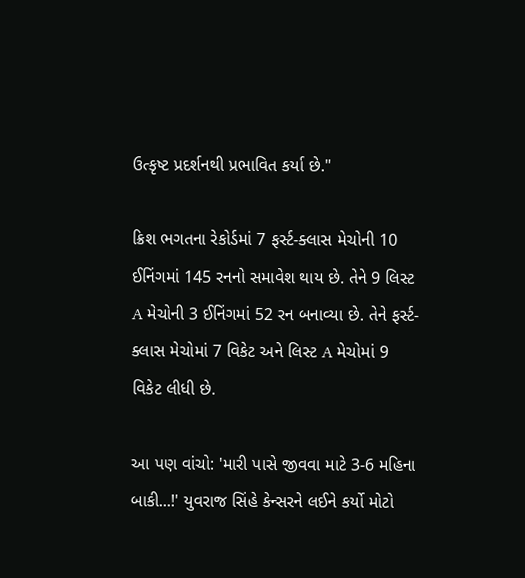ઉત્કૃષ્ટ પ્રદર્શનથી પ્રભાવિત કર્યા છે."

ક્રિશ ભગતના રેકોર્ડમાં 7 ફર્સ્ટ-ક્લાસ મેચોની 10 ઈનિંગમાં 145 રનનો સમાવેશ થાય છે. તેને 9 લિસ્ટ A મેચોની 3 ઈનિંગમાં 52 રન બનાવ્યા છે. તેને ફર્સ્ટ-ક્લાસ મેચોમાં 7 વિકેટ અને લિસ્ટ A મેચોમાં 9 વિકેટ લીધી છે.

આ પણ વાંચો: 'મારી પાસે જીવવા માટે 3-6 મહિના બાકી...!' યુવરાજ સિંહે કેન્સરને લઈને કર્યો મોટો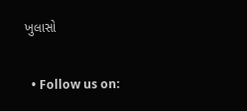ખુલાસો

  • Follow us on: